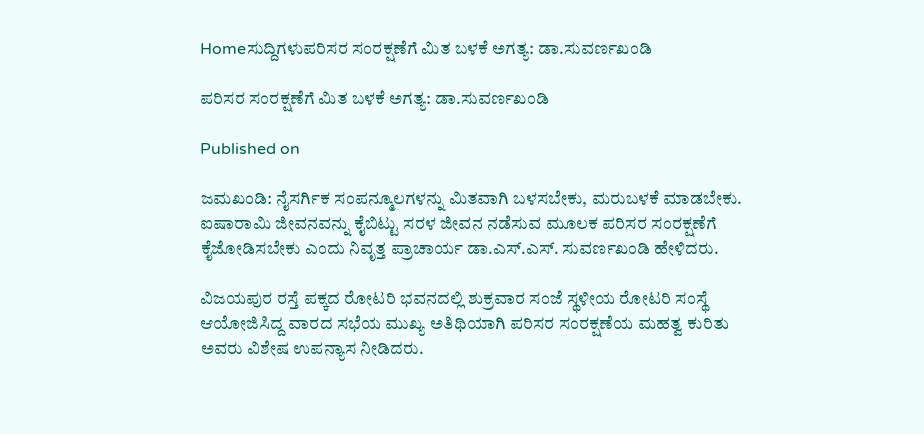Homeಸುದ್ದಿಗಳುಪರಿಸರ ಸಂರಕ್ಷಣೆಗೆ ಮಿತ ಬಳಕೆ ಅಗತ್ಯ: ಡಾ.ಸುವರ್ಣಖಂಡಿ

ಪರಿಸರ ಸಂರಕ್ಷಣೆಗೆ ಮಿತ ಬಳಕೆ ಅಗತ್ಯ: ಡಾ.ಸುವರ್ಣಖಂಡಿ

Published on

ಜಮಖಂಡಿ: ನೈಸರ್ಗಿಕ ಸಂಪನ್ಮೂಲಗಳನ್ನು ಮಿತವಾಗಿ ಬಳಸಬೇಕು, ಮರುಬಳಕೆ ಮಾಡಬೇಕು. ಐಷಾರಾಮಿ ಜೀವನವನ್ನು ಕೈಬಿಟ್ಟು ಸರಳ ಜೀವನ ನಡೆಸುವ ಮೂಲಕ ಪರಿಸರ ಸಂರಕ್ಷಣೆಗೆ ಕೈಜೋಡಿಸಬೇಕು ಎಂದು ನಿವೃತ್ತ ಪ್ರಾಚಾರ್ಯ ಡಾ.ಎಸ್.ಎಸ್. ಸುವರ್ಣಖಂಡಿ ಹೇಳಿದರು.

ವಿಜಯಪುರ ರಸ್ತೆ ಪಕ್ಕದ ರೋಟರಿ ಭವನದಲ್ಲಿ ಶುಕ್ರವಾರ ಸಂಜೆ ಸ್ಥಳೀಯ ರೋಟರಿ ಸಂಸ್ಥೆ ಆಯೋಜಿಸಿದ್ದ ವಾರದ ಸಭೆಯ ಮುಖ್ಯ ಅತಿಥಿಯಾಗಿ ಪರಿಸರ ಸಂರಕ್ಷಣೆಯ ಮಹತ್ವ ಕುರಿತು ಅವರು ವಿಶೇಷ ಉಪನ್ಯಾಸ ನೀಡಿದರು.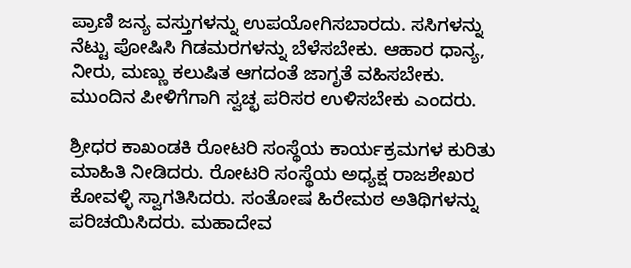ಪ್ರಾಣಿ ಜನ್ಯ ವಸ್ತುಗಳನ್ನು ಉಪಯೋಗಿಸಬಾರದು. ಸಸಿಗಳನ್ನು ನೆಟ್ಟು ಪೋಷಿಸಿ ಗಿಡಮರಗಳನ್ನು ಬೆಳೆಸಬೇಕು. ಆಹಾರ ಧಾನ್ಯ, ನೀರು, ಮಣ್ಣು ಕಲುಷಿತ ಆಗದಂತೆ ಜಾಗೃತೆ ವಹಿಸಬೇಕು. ಮುಂದಿನ ಪೀಳಿಗೆಗಾಗಿ ಸ್ವಚ್ಛ ಪರಿಸರ ಉಳಿಸಬೇಕು ಎಂದರು.

ಶ್ರೀಧರ ಕಾಖಂಡಕಿ ರೋಟರಿ ಸಂಸ್ಥೆಯ ಕಾರ್ಯಕ್ರಮಗಳ ಕುರಿತು ಮಾಹಿತಿ ನೀಡಿದರು. ರೋಟರಿ ಸಂಸ್ಥೆಯ ಅಧ್ಯಕ್ಷ ರಾಜಶೇಖರ ಕೋವಳ್ಳಿ ಸ್ವಾಗತಿಸಿದರು. ಸಂತೋಷ ಹಿರೇಮಠ ಅತಿಥಿಗಳನ್ನು ಪರಿಚಯಿಸಿದರು. ಮಹಾದೇವ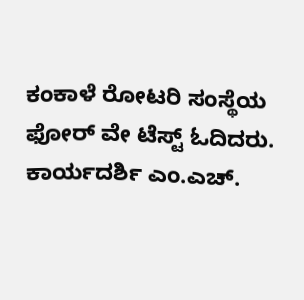ಕಂಕಾಳೆ ರೋಟರಿ ಸಂಸ್ಥೆಯ ಫೋರ್ ವೇ ಟೆಸ್ಟ್ ಓದಿದರು. ಕಾರ್ಯದರ್ಶಿ ಎಂ.ಎಚ್.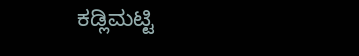ಕಡ್ಲಿಮಟ್ಟಿ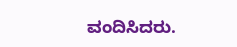ವಂದಿಸಿದರು.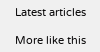Latest articles

More like this